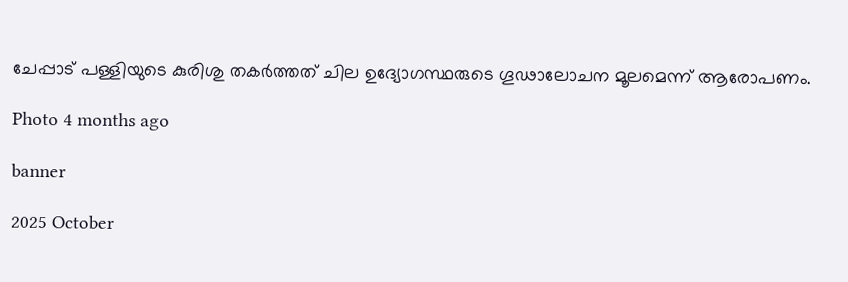ചേപ്പാട് പള്ളിയുടെ കുരിശു തകർത്തത് ചില ഉദ്യോഗസ്ഥരുടെ ഗൂഢാലോചന മൂലമെന്ന് ആരോപണം.

Photo 4 months ago

banner

2025 October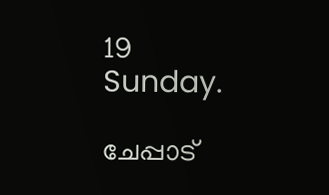19 Sunday.

ചേപ്പാട്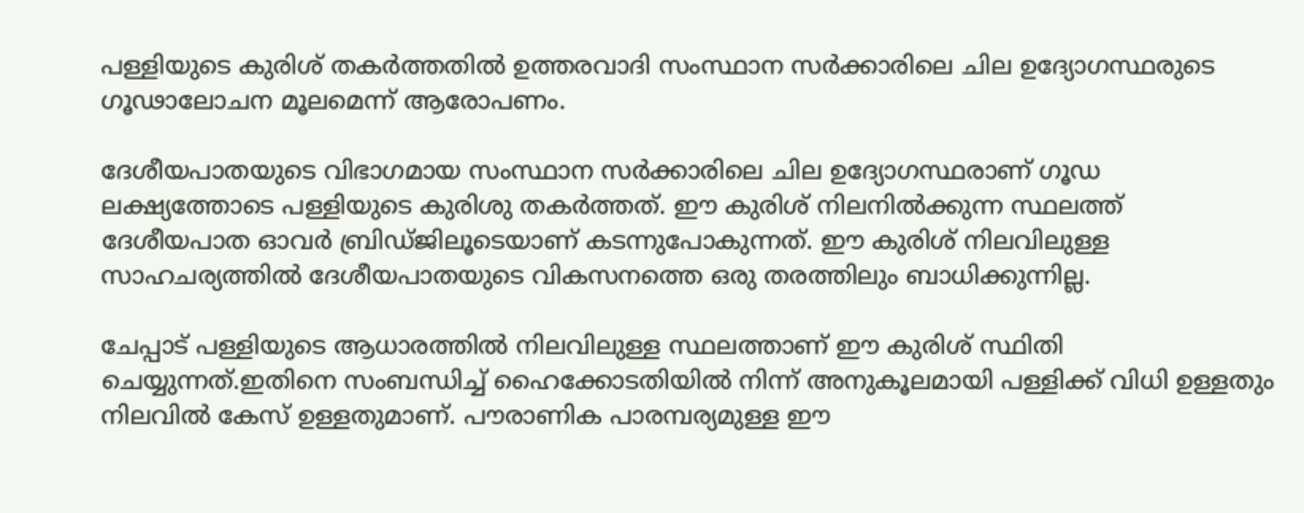പള്ളിയുടെ കുരിശ് തകർത്തതിൽ ഉത്തരവാദി സംസ്ഥാന സർക്കാരിലെ ചില ഉദ്യോഗസ്ഥരുടെ ഗൂഢാലോചന മൂലമെന്ന് ആരോപണം.

ദേശീയപാതയുടെ വിഭാഗമായ സംസ്ഥാന സർക്കാരിലെ ചില ഉദ്യോഗസ്ഥരാണ് ഗൂഡ ലക്ഷ്യത്തോടെ പള്ളിയുടെ കുരിശു തകർത്തത്. ഈ കുരിശ് നിലനിൽക്കുന്ന സ്ഥലത്ത് ദേശീയപാത ഓവർ ബ്രിഡ്ജിലൂടെയാണ് കടന്നുപോകുന്നത്. ഈ കുരിശ് നിലവിലുള്ള സാഹചര്യത്തിൽ ദേശീയപാതയുടെ വികസനത്തെ ഒരു തരത്തിലും ബാധിക്കുന്നില്ല.

ചേപ്പാട് പള്ളിയുടെ ആധാരത്തിൽ നിലവിലുള്ള സ്ഥലത്താണ് ഈ കുരിശ് സ്ഥിതി ചെയ്യുന്നത്.ഇതിനെ സംബന്ധിച്ച് ഹൈക്കോടതിയിൽ നിന്ന് അനുകൂലമായി പള്ളിക്ക് വിധി ഉള്ളതും നിലവിൽ കേസ് ഉള്ളതുമാണ്. പൗരാണിക പാരമ്പര്യമുള്ള ഈ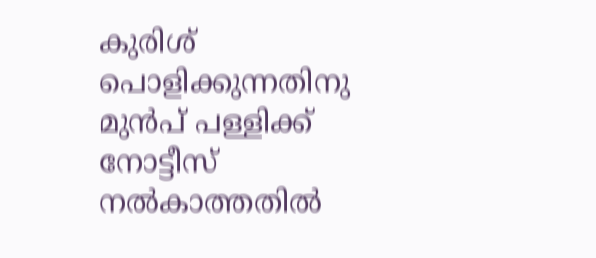കുരിശ് പൊളിക്കുന്നതിനു മുൻപ് പള്ളിക്ക് നോട്ടീസ് നൽകാത്തതിൽ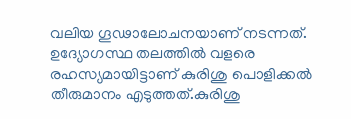വലിയ ഗൂഢാലോചനയാണ് നടന്നത്. ഉദ്യോഗസ്ഥ തലത്തിൽ വളരെ രഹസ്യമായിട്ടാണ് കുരിശു പൊളിക്കൽ തീരുമാനം എടുത്തത്.കുരിശു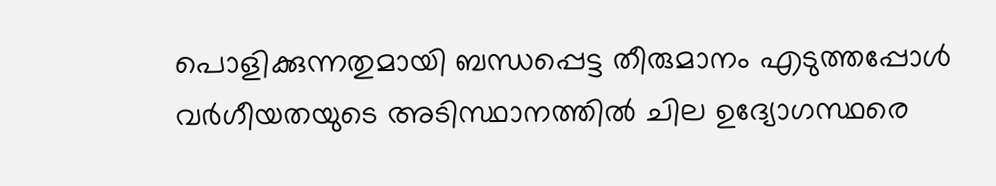പൊളിക്കുന്നതുമായി ബന്ധപ്പെട്ട തീരുമാനം എടുത്തപ്പോൾ വർഗീയതയുടെ അടിസ്ഥാനത്തിൽ ചില ഉദ്യോഗസ്ഥരെ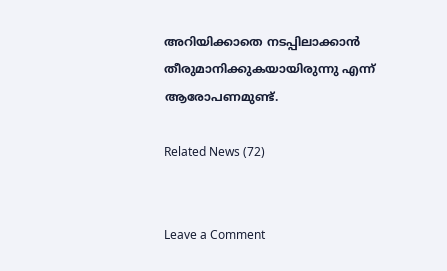അറിയിക്കാതെ നടപ്പിലാക്കാൻ തീരുമാനിക്കുകയായിരുന്നു എന്ന് ആരോപണമുണ്ട്.

Related News (72)


Leave a Comment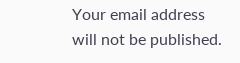Your email address will not be published.